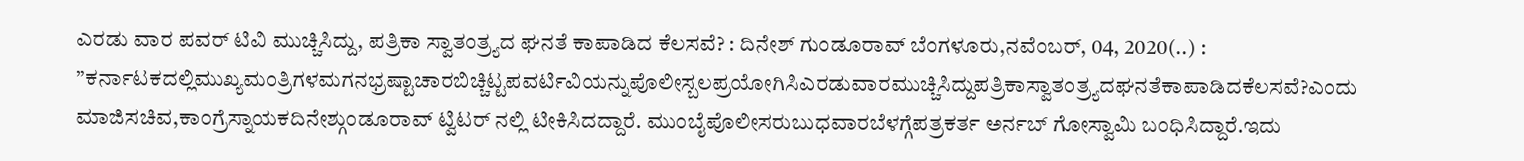ಎರಡು ವಾರ ಪವರ್ ಟಿವಿ ಮುಚ್ಚಿಸಿದ್ದು, ಪತ್ರಿಕಾ ಸ್ವಾತಂತ್ರ್ಯದ ಘನತೆ ಕಾಪಾಡಿದ ಕೆಲಸವೆ? : ದಿನೇಶ್ ಗುಂಡೂರಾವ್ ಬೆಂಗಳೂರು,ನವೆಂಬರ್, 04, 2020(..) : ”ಕರ್ನಾಟಕದಲ್ಲಿಮುಖ್ಯಮಂತ್ರಿಗಳಮಗನಭ್ರಷ್ಟಾಚಾರಬಿಚ್ಚಿಟ್ಟಪವರ್ಟಿವಿಯನ್ನುಪೊಲೀಸ್ಬಲಪ್ರಯೋಗಿಸಿಎರಡುವಾರಮುಚ್ಚಿಸಿದ್ದುಪತ್ರಿಕಾಸ್ವಾತಂತ್ರ್ಯದಘನತೆಕಾಪಾಡಿದಕೆಲಸವೆ?ಎಂದು ಮಾಜಿಸಚಿವ,ಕಾಂಗ್ರೆಸ್ನಾಯಕದಿನೇಶ್ಗುಂಡೂರಾವ್ ಟ್ವಿಟರ್ ನಲ್ಲಿ ಟೀಕಿಸಿದದ್ದಾರೆ. ಮುಂಬೈಪೊಲೀಸರುಬುಧವಾರಬೆಳಗ್ಗೆಪತ್ರಕರ್ತ ಅರ್ನಬ್ ಗೋಸ್ವಾಮಿ ಬಂಧಿಸಿದ್ದಾರೆ.ಇದು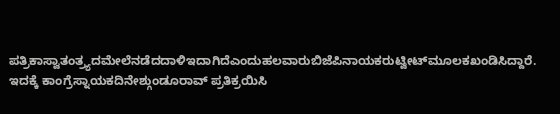ಪತ್ರಿಕಾಸ್ವಾತಂತ್ರ್ಯದಮೇಲೆನಡೆದದಾಳಿಇದಾಗಿದೆಎಂದುಹಲವಾರುಬಿಜೆಪಿನಾಯಕರುಟ್ವೀಟ್‌ಮೂಲಕಖಂಡಿಸಿದ್ದಾರೆ. ಇದಕ್ಕೆ ಕಾಂಗ್ರೆಸ್ನಾಯಕದಿನೇಶ್ಗುಂಡೂರಾವ್ ಪ್ರತಿಕ್ರಯಿಸಿ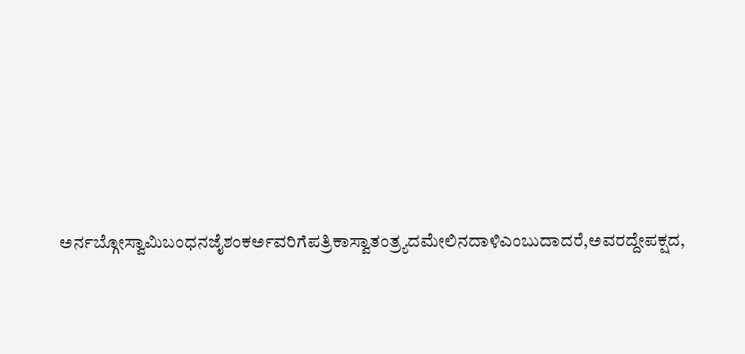ಅರ್ನಬ್ಗೋಸ್ವಾಮಿಬಂಧನಜೈಶಂಕರ್ಅವರಿಗೆಪತ್ರಿಕಾಸ್ವಾತಂತ್ರ್ಯದಮೇಲಿನದಾಳಿಎಂಬುದಾದರೆ,ಅವರದ್ದೇಪಕ್ಷದ,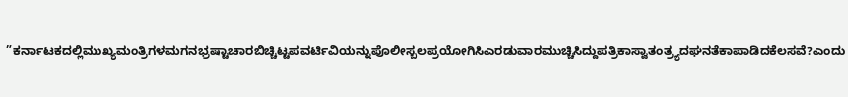”ಕರ್ನಾಟಕದಲ್ಲಿಮುಖ್ಯಮಂತ್ರಿಗಳಮಗನಭ್ರಷ್ಟಾಚಾರಬಿಚ್ಚಿಟ್ಟಪವರ್ಟಿವಿಯನ್ನುಪೊಲೀಸ್ಬಲಪ್ರಯೋಗಿಸಿಎರಡುವಾರಮುಚ್ಚಿಸಿದ್ದುಪತ್ರಿಕಾಸ್ವಾತಂತ್ರ್ಯದಘನತೆಕಾಪಾಡಿದಕೆಲಸವೆ?ಎಂದು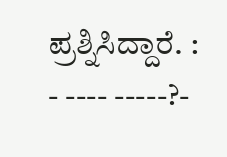ಪ್ರಶ್ನಿಸಿದ್ದಾರೆ. : - ---- -----?-